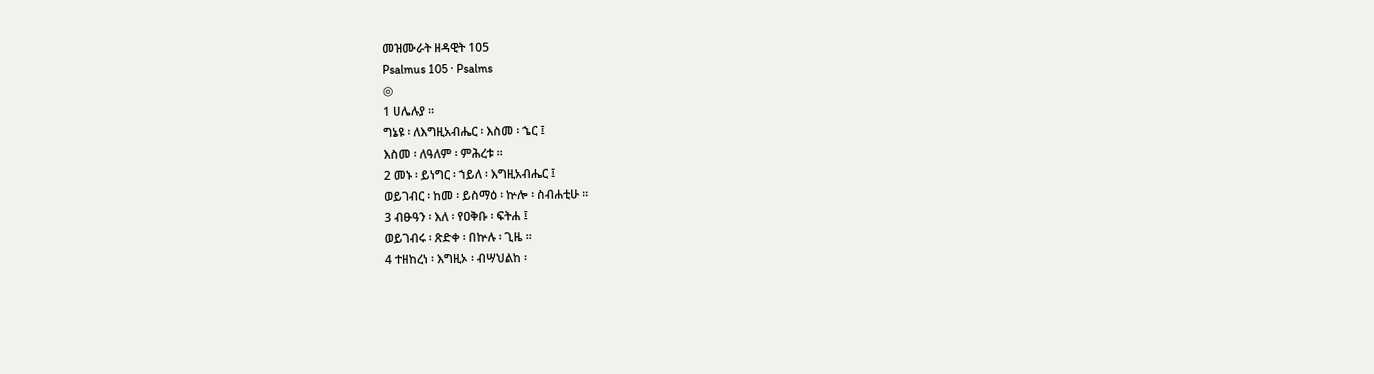መዝሙራት ዘዳዊት 105
Psalmus 105 · Psalms
◎
1 ሀሌሉያ ።
ግኔዩ ፡ ለእግዚአብሔር ፡ እስመ ፡ ኄር ፤
እስመ ፡ ለዓለም ፡ ምሕረቱ ።
2 መኑ ፡ ይነግር ፡ ኀይለ ፡ እግዚአብሔር ፤
ወይገብር ፡ ከመ ፡ ይስማዕ ፡ ኵሎ ፡ ስብሐቲሁ ።
3 ብፁዓን ፡ እለ ፡ የዐቅቡ ፡ ፍትሐ ፤
ወይገብሩ ፡ ጽድቀ ፡ በኵሉ ፡ ጊዜ ።
4 ተዘከረነ ፡ እግዚኦ ፡ ብሣህልከ ፡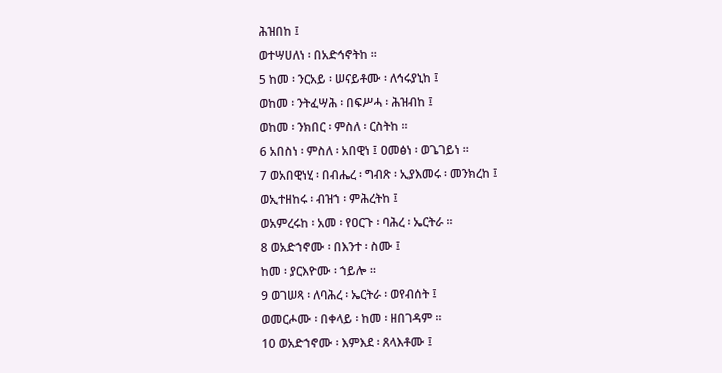ሕዝበከ ፤
ወተሣሀለነ ፡ በአድኅኖትከ ።
5 ከመ ፡ ንርአይ ፡ ሠናይቶሙ ፡ ለኅሩያኒከ ፤
ወከመ ፡ ንትፈሣሕ ፡ በፍሥሓ ፡ ሕዝብከ ፤
ወከመ ፡ ንክበር ፡ ምስለ ፡ ርስትከ ።
6 አበስነ ፡ ምስለ ፡ አበዊነ ፤ ዐመፅነ ፡ ወጌገይነ ።
7 ወአበዊነሂ ፡ በብሔረ ፡ ግብጽ ፡ ኢያእመሩ ፡ መንክረከ ፤
ወኢተዘከሩ ፡ ብዝኀ ፡ ምሕረትከ ፤
ወአምረሩከ ፡ አመ ፡ የዐርጉ ፡ ባሕረ ፡ ኤርትራ ።
8 ወአድኀኖሙ ፡ በእንተ ፡ ስሙ ፤
ከመ ፡ ያርእዮሙ ፡ ኀይሎ ።
9 ወገሠጻ ፡ ለባሕረ ፡ ኤርትራ ፡ ወየብሰት ፤
ወመርሖሙ ፡ በቀላይ ፡ ከመ ፡ ዘበገዳም ።
10 ወአድኀኖሙ ፡ እምእደ ፡ ጸላእቶሙ ፤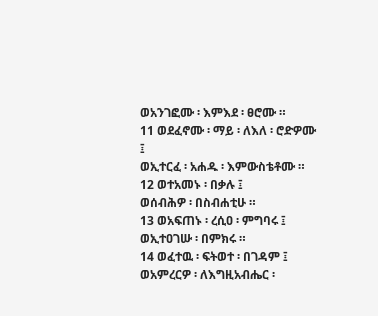ወአንገፎሙ ፡ እምእደ ፡ ፀሮሙ ።
11 ወደፈኖሙ ፡ ማይ ፡ ለእለ ፡ ሮድዎሙ ፤
ወኢተርፈ ፡ አሐዱ ፡ እምውስቴቶሙ ።
12 ወተአመኑ ፡ በቃሉ ፤
ወሰብሕዎ ፡ በስብሐቲሁ ።
13 ወአፍጠኑ ፡ ረሲዐ ፡ ምግባሩ ፤
ወኢተዐገሡ ፡ በምክሩ ።
14 ወፈተዉ ፡ ፍትወተ ፡ በገዳም ፤
ወአምረርዎ ፡ ለእግዚአብሔር ፡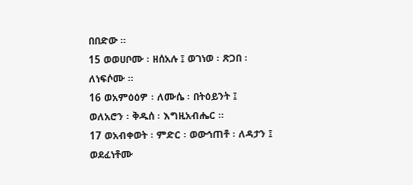በበድው ።
15 ወወሀቦሙ ፡ ዘሰአሉ ፤ ወገነወ ፡ ጽጋበ ፡ ለነፍሶሙ ።
16 ወአምዕዕዎ ፡ ለሙሴ ፡ በትዕይንት ፤
ወለአሮን ፡ ቅዱሰ ፡ እግዚአብሔር ።
17 ወአብቀወት ፡ ምድር ፡ ወውኅጠቶ ፡ ለዳታን ፤
ወደፈነቶሙ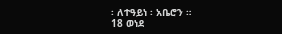፡ ለተዓይነ ፡ አቤሮን ።
18 ወነደ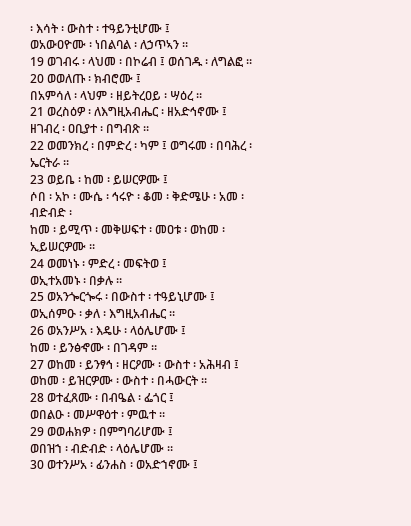፡ እሳት ፡ ውስተ ፡ ተዓይንቲሆሙ ፤
ወአውዐዮሙ ፡ ነበልባል ፡ ለኃጥኣን ።
19 ወገብሩ ፡ ላህመ ፡ በኮሬብ ፤ ወሰገዱ ፡ ለግልፎ ።
20 ወወለጡ ፡ ክብሮሙ ፤
በአምሳለ ፡ ላህም ፡ ዘይትረዐይ ፡ ሣዕረ ።
21 ወረስዕዎ ፡ ለእግዚአብሔር ፡ ዘአድኅኖሙ ፤
ዘገብረ ፡ ዐቢያተ ፡ በግብጽ ።
22 ወመንክረ ፡ በምድረ ፡ ካም ፤ ወግሩመ ፡ በባሕረ ፡ ኤርትራ ።
23 ወይቤ ፡ ከመ ፡ ይሠርዎሙ ፤
ሶበ ፡ አኮ ፡ ሙሴ ፡ ኅሩዮ ፡ ቆመ ፡ ቅድሜሁ ፡ አመ ፡ ብድብድ ፡
ከመ ፡ ይሚጥ ፡ መቅሠፍተ ፡ መዐቱ ፡ ወከመ ፡ ኢይሠርዎሙ ።
24 ወመነኑ ፡ ምድረ ፡ መፍትወ ፤
ወኢተአመኑ ፡ በቃሉ ።
25 ወአንጐርጐሩ ፡ በውስተ ፡ ተዓይኒሆሙ ፤
ወኢሰምዑ ፡ ቃለ ፡ እግዚአብሔር ።
26 ወአንሥአ ፡ እዴሁ ፡ ላዕሌሆሙ ፤
ከመ ፡ ይንፅኆሙ ፡ በገዳም ።
27 ወከመ ፡ ይንፃኅ ፡ ዘርዖሙ ፡ ውስተ ፡ አሕዛብ ፤
ወከመ ፡ ይዝርዎሙ ፡ ውስተ ፡ በሓውርት ።
28 ወተፈጸሙ ፡ በብዔል ፡ ፌጎር ፤
ወበልዑ ፡ መሥዋዕተ ፡ ምዉተ ።
29 ወወሐክዎ ፡ በምግባሪሆሙ ፤
ወበዝኀ ፡ ብድብድ ፡ ላዕሌሆሙ ።
30 ወተንሥአ ፡ ፊንሐስ ፡ ወአድኀኖሙ ፤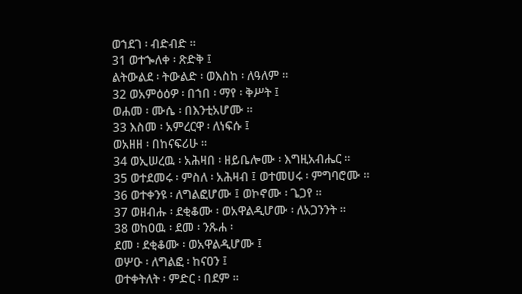ወኀደገ ፡ ብድብድ ።
31 ወተኈለቀ ፡ ጽድቅ ፤
ልትውልደ ፡ ትውልድ ፡ ወእስከ ፡ ለዓለም ።
32 ወአምዕዕዎ ፡ በኀበ ፡ ማየ ፡ ቅሥት ፤
ወሐመ ፡ ሙሴ ፡ በእንቲአሆሙ ።
33 እስመ ፡ አምረርዋ ፡ ለነፍሱ ፤
ወአዘዘ ፡ በከናፍሪሁ ።
34 ወኢሠረዉ ፡ አሕዛበ ፡ ዘይቤሎሙ ፡ እግዚአብሔር ።
35 ወተደመሩ ፡ ምስለ ፡ አሕዛብ ፤ ወተመሀሩ ፡ ምግባሮሙ ።
36 ወተቀንዩ ፡ ለግልፎሆሙ ፤ ወኮኖሙ ፡ ጌጋየ ።
37 ወዘብሑ ፡ ደቂቆሙ ፡ ወአዋልዲሆሙ ፡ ለአጋንንት ።
38 ወከዐዉ ፡ ደመ ፡ ንጹሐ ፡
ደመ ፡ ደቂቆሙ ፡ ወአዋልዲሆሙ ፤
ወሦዑ ፡ ለግልፎ ፡ ከናዐን ፤
ወተቀትለት ፡ ምድር ፡ በደም ።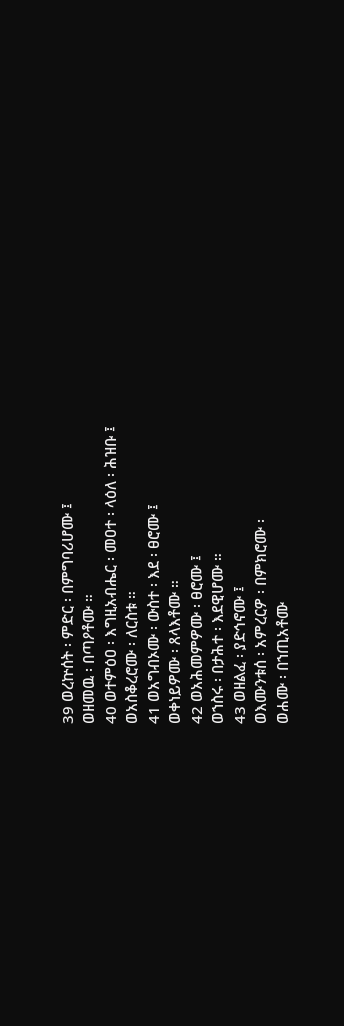39 ወረኵሰት ፡ ምድር ፡ በምግባሪሆሙ ፤
ወዘመዉ ፡ በጣዖቶሙ ።
40 ወተምዕዐ ፡ እግዚአብሔር ፡ መዐተ ፡ ላዕለ ፡ ሕዝቡ ፤
ወአስቆረሮሙ ፡ ለርስቱ ።
41 ወአግብኦሙ ፡ ውስተ ፡ እደ ፡ ፀሮሙ ፤
ወቀነይዎሙ ፡ ጸላእቶሙ ።
42 ወአሕመምዎሙ ፡ ፀሮሙ ፤
ወኀስሩ ፡ በታሕተ ፡ እደዊሆሙ ።
43 ወዘልፈ ፡ ያድኅኖሙ ፤
ወእሙንቱሰ ፡ አምረርዎ ፡ በምክሮሙ ፡
ወሐሙ ፡ በኀጢአቶሙ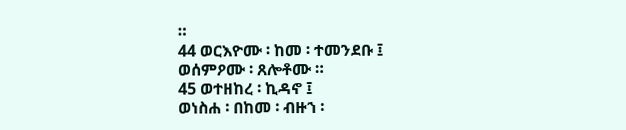።
44 ወርእዮሙ ፡ ከመ ፡ ተመንደቡ ፤
ወሰምዖሙ ፡ ጸሎቶሙ ።
45 ወተዘከረ ፡ ኪዳኖ ፤
ወነስሐ ፡ በከመ ፡ ብዙኀ ፡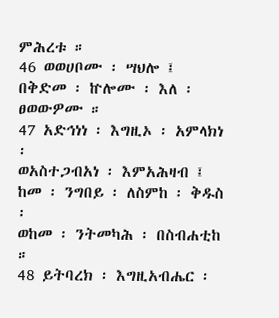ምሕረቱ ።
46 ወወሀቦሙ ፡ ሣህሎ ፤
በቅድመ ፡ ኵሎሙ ፡ እለ ፡ ፀወውዎሙ ።
47 አድኅነነ ፡ እግዚኦ ፡ አምላክነ ፡
ወአስተጋብአነ ፡ እምአሕዛብ ፤
ከመ ፡ ንግበይ ፡ ለስምከ ፡ ቅዱስ ፡
ወከመ ፡ ንትመካሕ ፡ በስብሐቲከ ።
48 ይትባረክ ፡ እግዚአብሔር ፡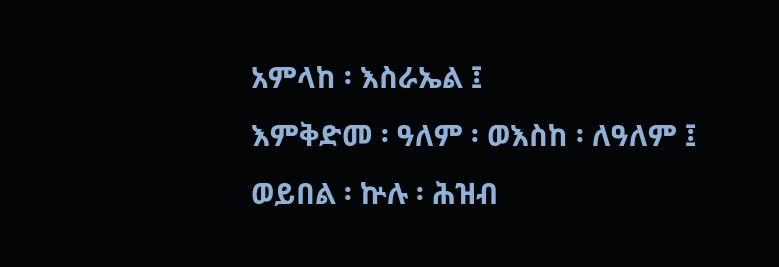አምላከ ፡ እስራኤል ፤
እምቅድመ ፡ ዓለም ፡ ወእስከ ፡ ለዓለም ፤
ወይበል ፡ ኵሉ ፡ ሕዝብ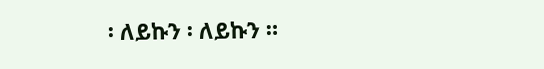፡ ለይኩን ፡ ለይኩን ።